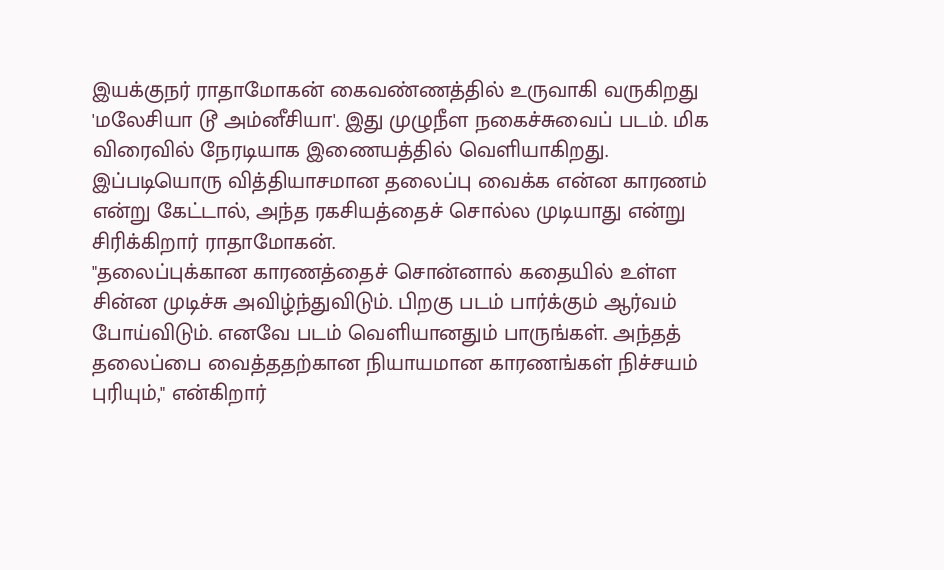இயக்குநர் ராதாமோகன் கைவண்ணத்தில் உருவாகி வருகிறது 'மலேசியா டூ அம்னீசியா'. இது முழுநீள நகைச்சுவைப் படம். மிக விரைவில் நேரடியாக இணையத்தில் வெளியாகிறது.
இப்படியொரு வித்தியாசமான தலைப்பு வைக்க என்ன காரணம் என்று கேட்டால், அந்த ரகசியத்தைச் சொல்ல முடியாது என்று சிரிக்கிறார் ராதாமோகன்.
"தலைப்புக்கான காரணத்தைச் சொன்னால் கதையில் உள்ள சின்ன முடிச்சு அவிழ்ந்துவிடும். பிறகு படம் பார்க்கும் ஆர்வம் போய்விடும். எனவே படம் வெளியானதும் பாருங்கள். அந்தத் தலைப்பை வைத்ததற்கான நியாயமான காரணங்கள் நிச்சயம் புரியும்," என்கிறார்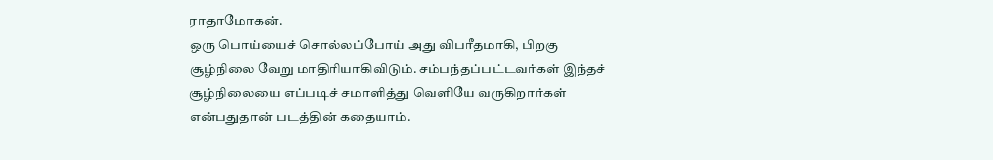ராதாமோகன்.
ஒரு பொய்யைச் சொல்லப்போய் அது விபரீதமாகி, பிறகு சூழ்நிலை வேறு மாதிரியாகிவிடும். சம்பந்தப்பட்டவர்கள் இந்தச் சூழ்நிலையை எப்படிச் சமாளித்து வெளியே வருகிறார்கள் என்பதுதான் படத்தின் கதையாம்.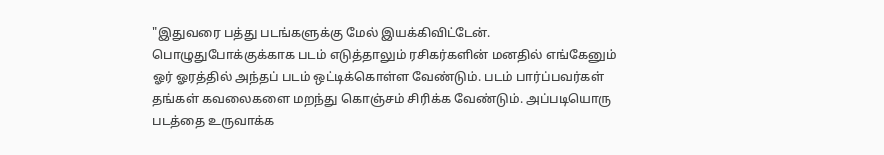"இதுவரை பத்து படங்களுக்கு மேல் இயக்கிவிட்டேன். பொழுதுபோக்குக்காக படம் எடுத்தாலும் ரசிகர்களின் மனதில் எங்கேனும் ஓர் ஓரத்தில் அந்தப் படம் ஒட்டிக்கொள்ள வேண்டும். படம் பார்ப்பவர்கள் தங்கள் கவலைகளை மறந்து கொஞ்சம் சிரிக்க வேண்டும். அப்படியொரு படத்தை உருவாக்க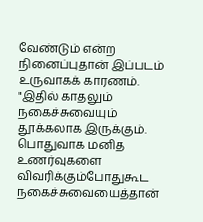வேண்டும் என்ற நினைப்புதான் இப்படம் உருவாகக் காரணம்.
"இதில் காதலும் நகைச்சுவையும் தூக்கலாக இருக்கும். பொதுவாக மனித உணர்வுகளை விவரிக்கும்போதுகூட நகைச்சுவையைத்தான்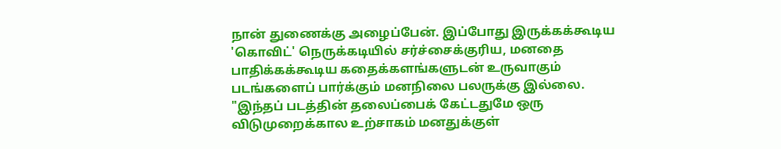நான் துணைக்கு அழைப்பேன். இப்போது இருக்கக்கூடிய 'கொவிட்' நெருக்கடியில் சர்ச்சைக்குரிய, மனதை பாதிக்கக்கூடிய கதைக்களங்களுடன் உருவாகும் படங்களைப் பார்க்கும் மனநிலை பலருக்கு இல்லை.
"இந்தப் படத்தின் தலைப்பைக் கேட்டதுமே ஒரு விடுமுறைக்கால உற்சாகம் மனதுக்குள்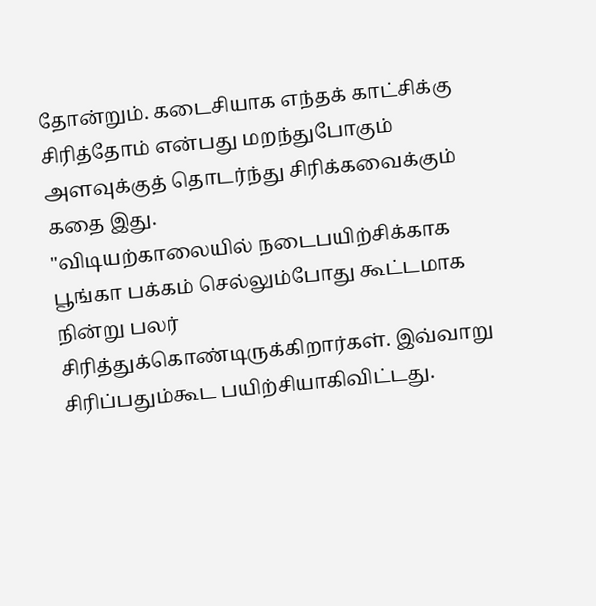தோன்றும். கடைசியாக எந்தக் காட்சிக்கு சிரித்தோம் என்பது மறந்துபோகும் அளவுக்குத் தொடர்ந்து சிரிக்கவைக்கும் கதை இது.
"விடியற்காலையில் நடைபயிற்சிக்காக பூங்கா பக்கம் செல்லும்போது கூட்டமாக நின்று பலர் சிரித்துக்கொண்டிருக்கிறார்கள். இவ்வாறு சிரிப்பதும்கூட பயிற்சியாகிவிட்டது.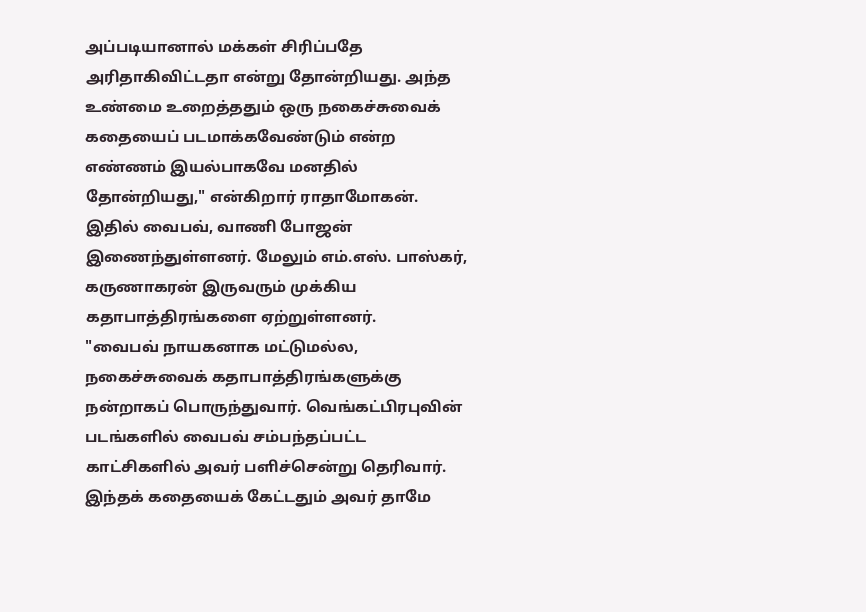அப்படியானால் மக்கள் சிரிப்பதே அரிதாகிவிட்டதா என்று தோன்றியது. அந்த உண்மை உறைத்ததும் ஒரு நகைச்சுவைக் கதையைப் படமாக்கவேண்டும் என்ற எண்ணம் இயல்பாகவே மனதில் தோன்றியது," என்கிறார் ராதாமோகன்.
இதில் வைபவ், வாணி போஜன் இணைந்துள்ளனர். மேலும் எம்.எஸ். பாஸ்கர், கருணாகரன் இருவரும் முக்கிய கதாபாத்திரங்களை ஏற்றுள்ளனர்.
"வைபவ் நாயகனாக மட்டுமல்ல, நகைச்சுவைக் கதாபாத்திரங்களுக்கு நன்றாகப் பொருந்துவார். வெங்கட்பிரபுவின் படங்களில் வைபவ் சம்பந்தப்பட்ட காட்சிகளில் அவர் பளிச்சென்று தெரிவார். இந்தக் கதையைக் கேட்டதும் அவர் தாமே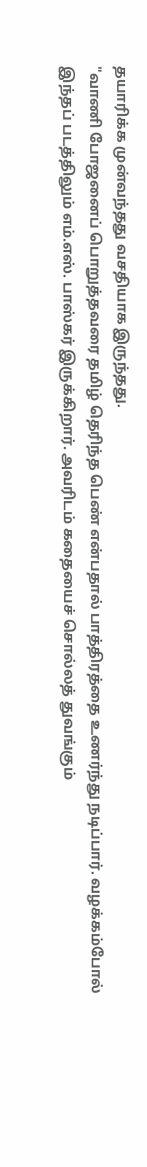தயாரிக்க முன்வந்தது வசதியாக இருந்தது.
"வாணி போஜனைப் பொறுத்தவரை தமிழ் தெரிந்த பெண் என்பதால் பாத்திரத்தை உணர்ந்து நடிப்பார். வழக்கம்போல் இந்தப் படத்திலும் எம்.எஸ். பாஸ்கர் இருக்கிறார். அவரிடம் கதையைச் சொல்லத் துவங்கும்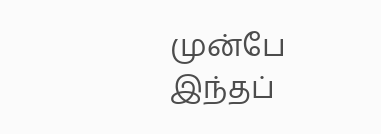முன்பே இந்தப்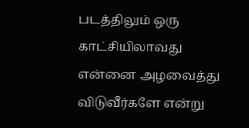படத்திலும் ஒரு காட்சியிலாவது என்னை அழவைத்து விடுவீர்களே என்று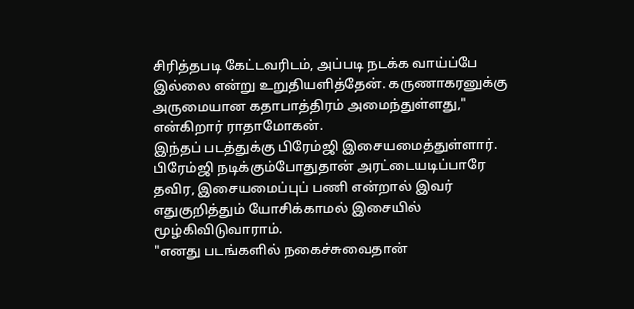சிரித்தபடி கேட்டவரிடம், அப்படி நடக்க வாய்ப்பே இல்லை என்று உறுதியளித்தேன். கருணாகரனுக்கு அருமையான கதாபாத்திரம் அமைந்துள்ளது," என்கிறார் ராதாமோகன்.
இந்தப் படத்துக்கு பிரேம்ஜி இசையமைத்துள்ளார். பிரேம்ஜி நடிக்கும்போதுதான் அரட்டையடிப்பாரே தவிர, இசையமைப்புப் பணி என்றால் இவர் எதுகுறித்தும் யோசிக்காமல் இசையில் மூழ்கிவிடுவாராம்.
"எனது படங்களில் நகைச்சுவைதான்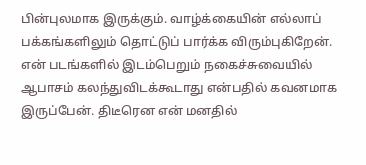பின்புலமாக இருக்கும். வாழ்க்கையின் எல்லாப் பக்கங்களிலும் தொட்டுப் பார்க்க விரும்புகிறேன். என் படங்களில் இடம்பெறும் நகைச்சுவையில் ஆபாசம் கலந்துவிடக்கூடாது என்பதில் கவனமாக இருப்பேன். திடீரென என் மனதில்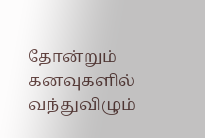தோன்றும் கனவுகளில் வந்துவிழும்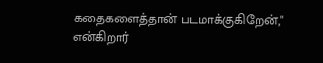கதைகளைத்தான் படமாக்குகிறேன்," என்கிறார்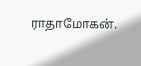ராதாமோகன்.